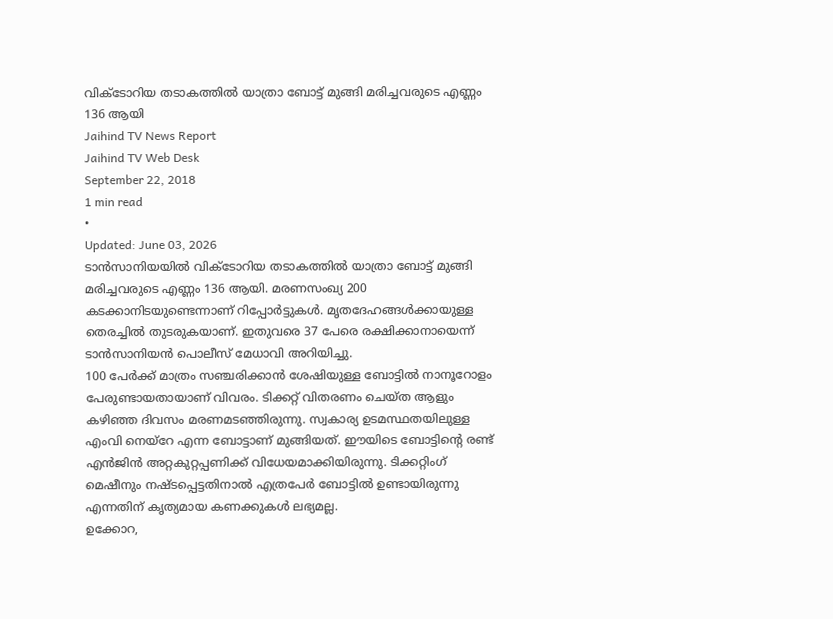വിക്ടോറിയ തടാകത്തിൽ യാത്രാ ബോട്ട് മുങ്ങി മരിച്ചവരുടെ എണ്ണം 136 ആയി
Jaihind TV News Report
Jaihind TV Web Desk
September 22, 2018
1 min read
•
Updated: June 03, 2026
ടാൻസാനിയയിൽ വിക്ടോറിയ തടാകത്തിൽ യാത്രാ ബോട്ട് മുങ്ങി മരിച്ചവരുടെ എണ്ണം 136 ആയി. മരണസംഖ്യ 200 കടക്കാനിടയുണ്ടെന്നാണ് റിപ്പോർട്ടുകൾ. മൃതദേഹങ്ങൾക്കായുള്ള തെരച്ചിൽ തുടരുകയാണ്. ഇതുവരെ 37 പേരെ രക്ഷിക്കാനായെന്ന് ടാൻസാനിയൻ പൊലീസ് മേധാവി അറിയിച്ചു.
100 പേർക്ക് മാത്രം സഞ്ചരിക്കാൻ ശേഷിയുള്ള ബോട്ടിൽ നാനൂറോളം പേരുണ്ടായതായാണ് വിവരം. ടിക്കറ്റ് വിതരണം ചെയ്ത ആളും കഴിഞ്ഞ ദിവസം മരണമടഞ്ഞിരുന്നു. സ്വകാര്യ ഉടമസ്ഥതയിലുള്ള എംവി നെയ്റേ എന്ന ബോട്ടാണ് മുങ്ങിയത്. ഈയിടെ ബോട്ടിന്റെ രണ്ട് എൻജിൻ അറ്റകുറ്റപ്പണിക്ക് വിധേയമാക്കിയിരുന്നു. ടിക്കറ്റിംഗ് മെഷീനും നഷ്ടപ്പെട്ടതിനാൽ എത്രപേർ ബോട്ടിൽ ഉണ്ടായിരുന്നു എന്നതിന് കൃത്യമായ കണക്കുകൾ ലഭ്യമല്ല.
ഉക്കോറ,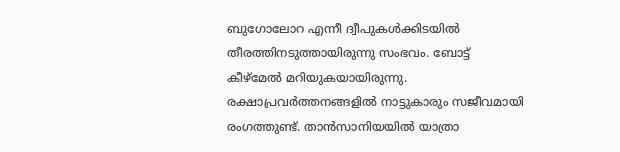ബുഗോലോറ എന്നീ ദ്വീപുകൾക്കിടയിൽ തീരത്തിനടുത്തായിരുന്നു സംഭവം. ബോട്ട് കീഴ്മേൽ മറിയുകയായിരുന്നു. രക്ഷാപ്രവർത്തനങ്ങളിൽ നാട്ടുകാരും സജീവമായി രംഗത്തുണ്ട്. താൻസാനിയയിൽ യാത്രാ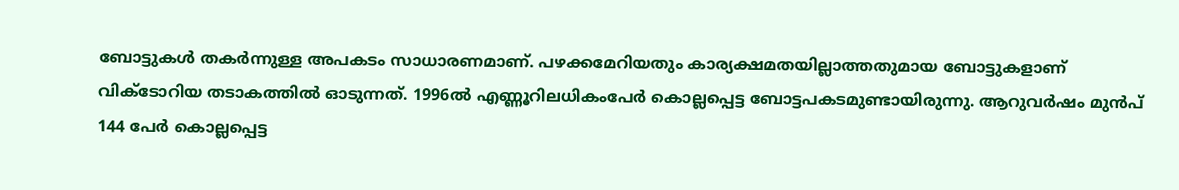ബോട്ടുകൾ തകർന്നുള്ള അപകടം സാധാരണമാണ്. പഴക്കമേറിയതും കാര്യക്ഷമതയില്ലാത്തതുമായ ബോട്ടുകളാണ് വിക്ടോറിയ തടാകത്തിൽ ഓടുന്നത്. 1996ൽ എണ്ണൂറിലധികംപേർ കൊല്ലപ്പെട്ട ബോട്ടപകടമുണ്ടായിരുന്നു. ആറുവർഷം മുൻപ് 144 പേർ കൊല്ലപ്പെട്ട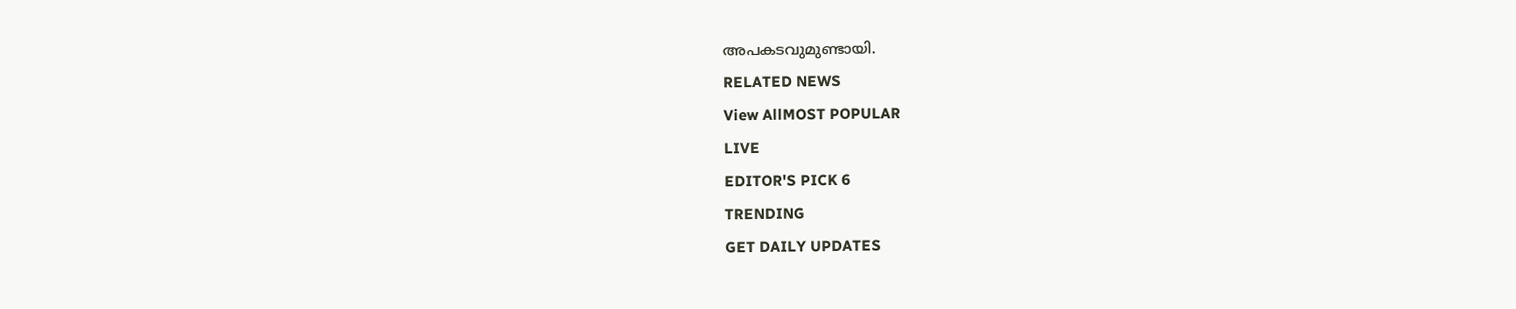അപകടവുമുണ്ടായി.
RELATED NEWS
View AllMOST POPULAR
LIVE
EDITOR'S PICK 6
TRENDING
GET DAILY UPDATES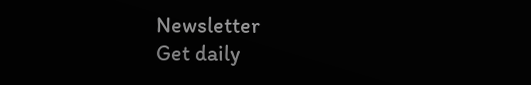Newsletter
Get daily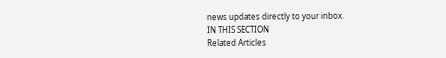news updates directly to your inbox.
IN THIS SECTION
Related Articles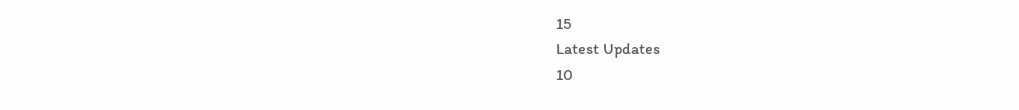15
Latest Updates
10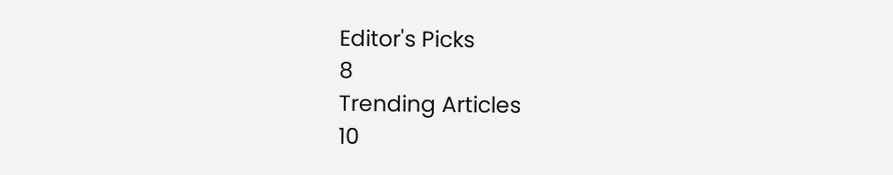Editor's Picks
8
Trending Articles
10